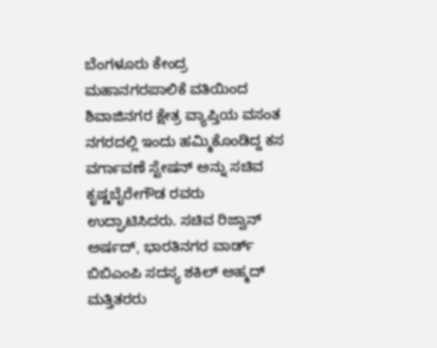ಬೆಂಗಳೂರು ಕೇಂದ್ರ ಮಹಾನಗರಪಾಲಿಕೆ ವತಿಯಿಂದ ಶಿವಾಜಿನಗರ ಕ್ಷೇತ್ರ ವ್ಯಾಪ್ತಿಯ ವಸಂತ ನಗರದಲ್ಲಿ ಇಂದು ಹಮ್ಮಿಕೊಂಡಿದ್ದ ಕಸ ವರ್ಗಾವಣೆ ಸ್ಟೇಷನ್ ಅನ್ನು ಸಚಿವ ಕೃಷ್ಣಬೈರೇಗೌಡ ರವರು ಉದ್ಘಾಟಿಸಿದರು. ಸಚಿವ ರಿಜ್ವಾನ್ ಅರ್ಷದ್, ಭಾರತಿನಗರ ವಾರ್ಡ್ ಬಿಬಿಎಂಪಿ ಸದಸ್ಯ ಶಕಿಲ್ ಅಹ್ಮದ್ ಮತ್ತಿತರರು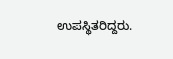ಉಪಸ್ಥಿತರಿದ್ದರು.